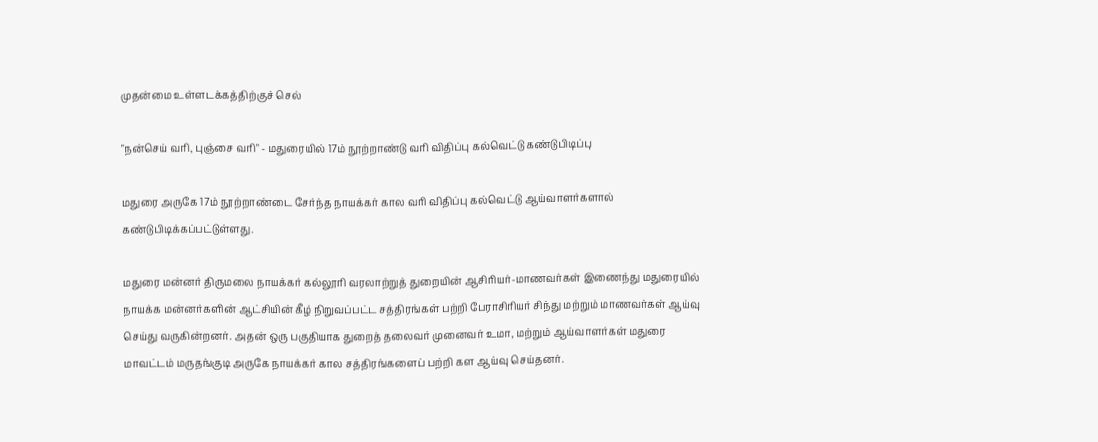முதன்மை உள்ளடக்கத்திற்குச் செல்

"நன்செய் வரி, புஞ்சை வரி" - மதுரையில் 17ம் நூற்றாண்டு வரி விதிப்பு கல்வெட்டு கண்டுபிடிப்பு

மதுரை அருகே 17ம் நூற்றாண்டை சேர்ந்த நாயக்கர் கால வரி விதிப்பு கல்வெட்டு ஆய்வாளர்களால் கண்டுபிடிக்கப்பட்டுள்ளது.

மதுரை மன்னர் திருமலை நாயக்கர் கல்லூரி வரலாற்றுத் துறையின் ஆசிரியர்-மாணவர்கள் இணைந்து மதுரையில் நாயக்க மன்னர்களின் ஆட்சியின் கீழ் நிறுவப்பட்ட சத்திரங்கள் பற்றி பேராசிரியர் சிந்து மற்றும் மாணவர்கள் ஆய்வு செய்து வருகின்றனர். அதன் ஒரு பகுதியாக துறைத் தலைவர் முனைவர் உமா, மற்றும் ஆய்வாளர்கள் மதுரை மாவட்டம் மருதங்குடி அருகே நாயக்கர் கால சத்திரங்களைப் பற்றி கள ஆய்வு செய்தனர்.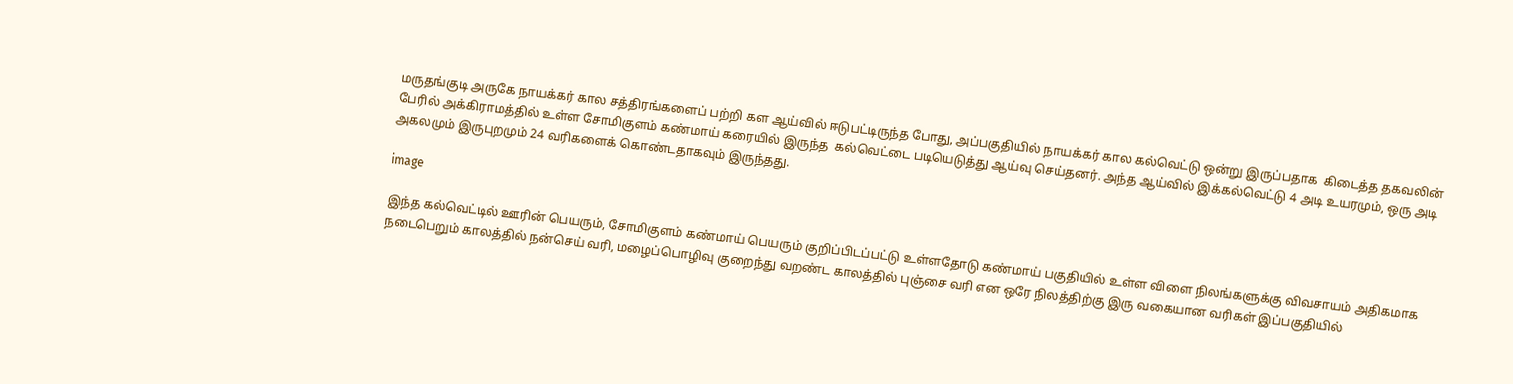மருதங்குடி அருகே நாயக்கர் கால சத்திரங்களைப் பற்றி கள ஆய்வில் ஈடுபட்டிருந்த போது, அப்பகுதியில் நாயக்கர் கால கல்வெட்டு ஒன்று இருப்பதாக  கிடைத்த தகவலின் பேரில் அக்கிராமத்தில் உள்ள சோமிகுளம் கண்மாய் கரையில் இருந்த  கல்வெட்டை படியெடுத்து ஆய்வு செய்தனர். அந்த ஆய்வில் இக்கல்வெட்டு 4 அடி உயரமும், ஒரு அடி அகலமும் இருபுறமும் 24 வரிகளைக் கொண்டதாகவும் இருந்தது.

image

இந்த கல்வெட்டில் ஊரின் பெயரும், சோமிகுளம் கண்மாய் பெயரும் குறிப்பிடப்பட்டு உள்ளதோடு கண்மாய் பகுதியில் உள்ள விளை நிலங்களுக்கு விவசாயம் அதிகமாக நடைபெறும் காலத்தில் நன்செய் வரி, மழைப்பொழிவு குறைந்து வறண்ட காலத்தில் புஞ்சை வரி என ஒரே நிலத்திற்கு இரு வகையான வரிகள் இப்பகுதியில்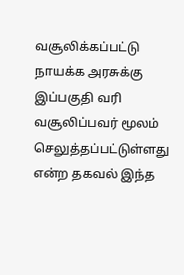வசூலிக்கப்பட்டு நாயக்க அரசுக்கு இப்பகுதி வரி வசூலிப்பவர் மூலம்  செலுத்தப்பட்டுள்ளது என்ற தகவல் இந்த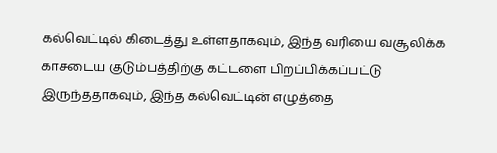கல்வெட்டில் கிடைத்து உள்ளதாகவும், இந்த வரியை வசூலிக்க காசடைய குடும்பத்திற்கு கட்டளை பிறப்பிக்கப்பட்டு இருந்ததாகவும், இந்த கல்வெட்டின் எழுத்தை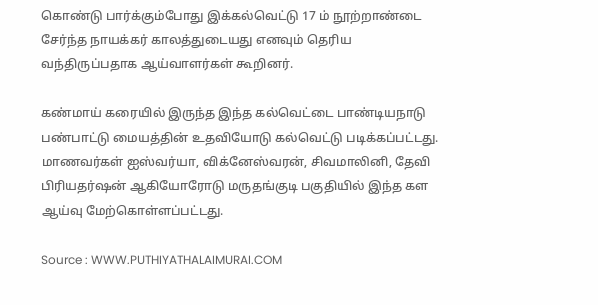கொண்டு பார்க்கும்போது இக்கல்வெட்டு 17 ம் நூற்றாண்டை சேர்ந்த நாயக்கர் காலத்துடையது எனவும் தெரிய வந்திருப்பதாக ஆய்வாளர்கள் கூறினர்.

கண்மாய் கரையில் இருந்த இந்த கல்வெட்டை பாண்டியநாடு பண்பாட்டு மையத்தின் உதவியோடு கல்வெட்டு படிக்கப்பட்டது. மாணவர்கள் ஐஸ்வர்யா, விக்னேஸ்வரன், சிவமாலினி, தேவி பிரியதர்ஷன் ஆகியோரோடு மருதங்குடி பகுதியில் இந்த கள ஆய்வு மேற்கொள்ளப்பட்டது.

Source : WWW.PUTHIYATHALAIMURAI.COM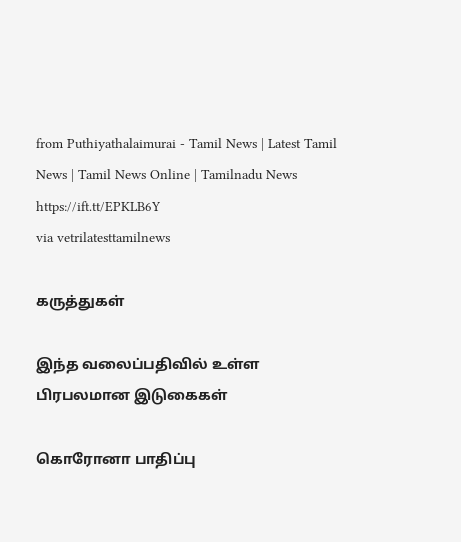from Puthiyathalaimurai - Tamil News | Latest Tamil News | Tamil News Online | Tamilnadu News https://ift.tt/EPKLB6Y
via vetrilatesttamilnews

கருத்துகள்

இந்த வலைப்பதிவில் உள்ள பிரபலமான இடுகைகள்

கொரோனா பாதிப்பு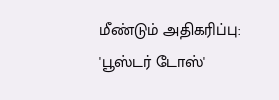மீண்டும் அதிகரிப்பு: 'பூஸ்டர் டோஸ்'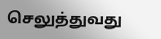செலுத்துவது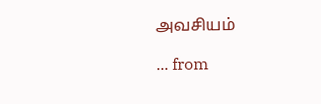அவசியம்

... from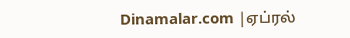Dinamalar.com |ஏப்ரல்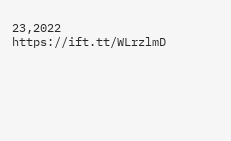23,2022 https://ift.tt/WLrzlmD